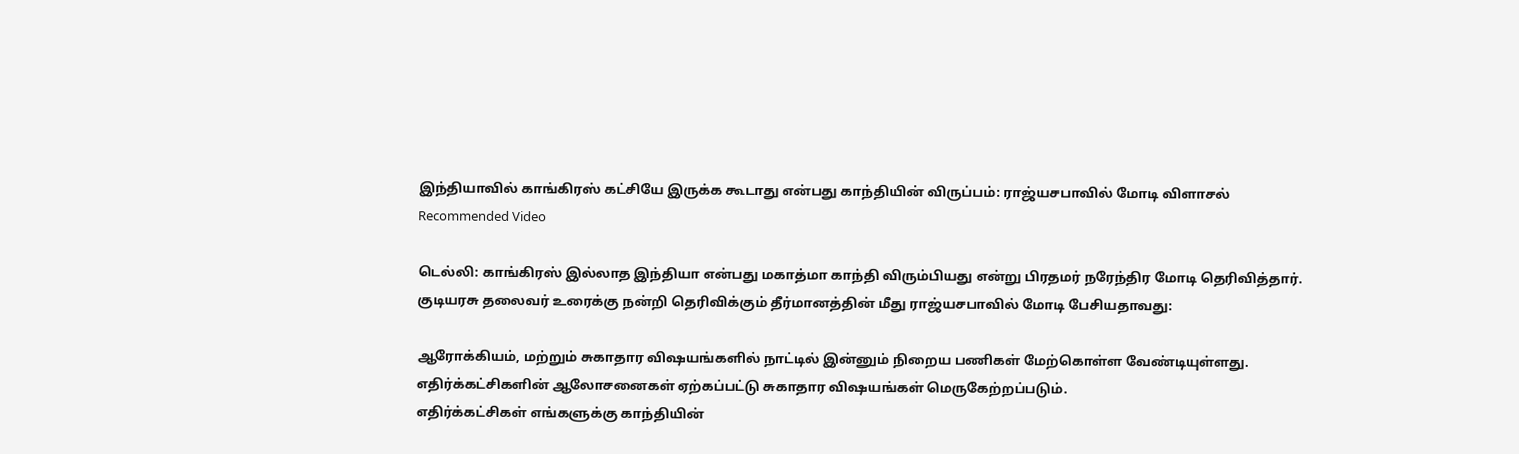இந்தியாவில் காங்கிரஸ் கட்சியே இருக்க கூடாது என்பது காந்தியின் விருப்பம்: ராஜ்யசபாவில் மோடி விளாசல்
Recommended Video

டெல்லி: காங்கிரஸ் இல்லாத இந்தியா என்பது மகாத்மா காந்தி விரும்பியது என்று பிரதமர் நரேந்திர மோடி தெரிவித்தார்.
குடியரசு தலைவர் உரைக்கு நன்றி தெரிவிக்கும் தீர்மானத்தின் மீது ராஜ்யசபாவில் மோடி பேசியதாவது:

ஆரோக்கியம், மற்றும் சுகாதார விஷயங்களில் நாட்டில் இன்னும் நிறைய பணிகள் மேற்கொள்ள வேண்டியுள்ளது. எதிர்க்கட்சிகளின் ஆலோசனைகள் ஏற்கப்பட்டு சுகாதார விஷயங்கள் மெருகேற்றப்படும்.
எதிர்க்கட்சிகள் எங்களுக்கு காந்தியின்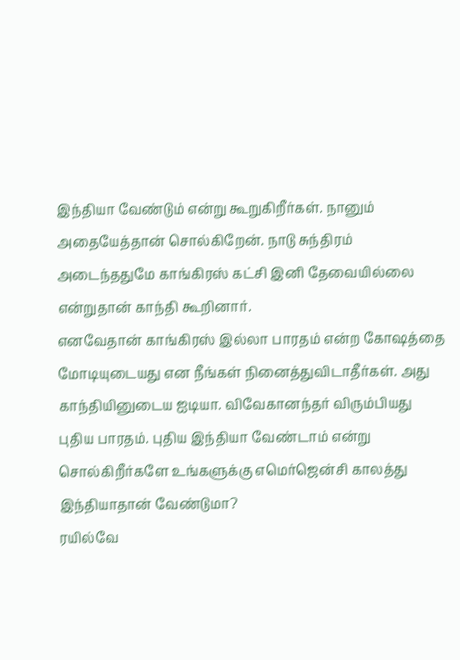இந்தியா வேண்டும் என்று கூறுகிறீர்கள். நானும் அதையேத்தான் சொல்கிறேன். நாடு சுந்திரம் அடைந்ததுமே காங்கிரஸ் கட்சி இனி தேவையில்லை என்றுதான் காந்தி கூறினார்.
எனவேதான் காங்கிரஸ் இல்லா பாரதம் என்ற கோஷத்தை மோடியுடையது என நீங்கள் நினைத்துவிடாதீர்கள். அது காந்தியினுடைய ஐடியா. விவேகானந்தர் விரும்பியது புதிய பாரதம். புதிய இந்தியா வேண்டாம் என்று சொல்கிறீர்களே உங்களுக்கு எமெர்ஜென்சி காலத்து இந்தியாதான் வேண்டுமா?
ரயில்வே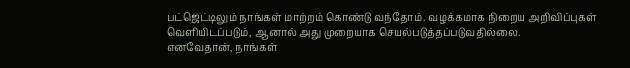பட்ஜெட்டிலும் நாங்கள் மாற்றம் கொண்டு வந்தோம். வழக்கமாக நிறைய அறிவிப்புகள் வெளியிடப்படும், ஆனால் அது முறையாக செயல்படுத்தப்படுவதில்லை.
எனவேதான், நாங்கள்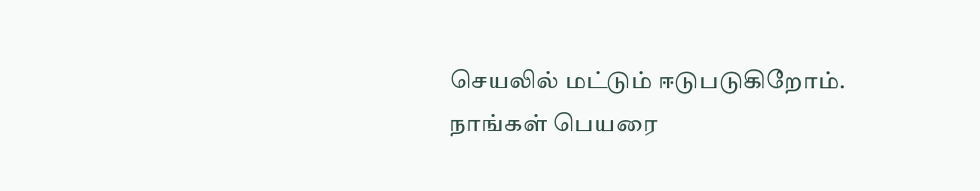செயலில் மட்டும் ஈடுபடுகிறோம். நாங்கள் பெயரை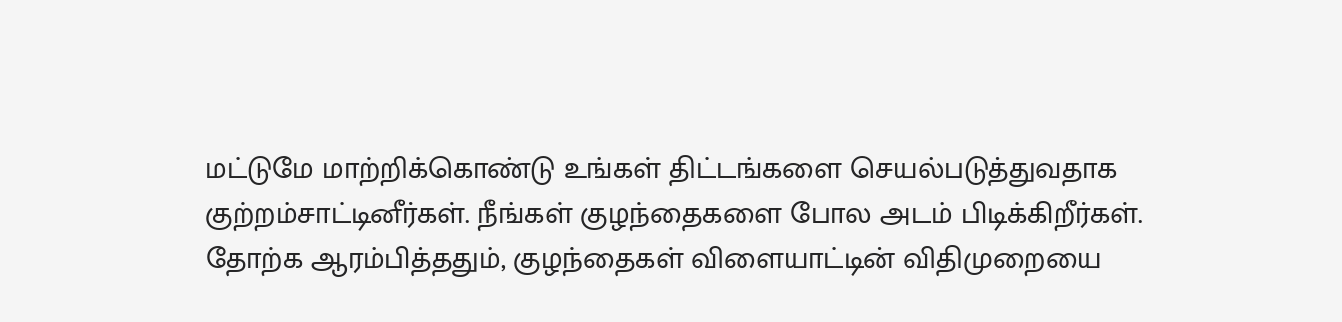மட்டுமே மாற்றிக்கொண்டு உங்கள் திட்டங்களை செயல்படுத்துவதாக குற்றம்சாட்டினீர்கள். நீங்கள் குழந்தைகளை போல அடம் பிடிக்கிறீர்கள். தோற்க ஆரம்பித்ததும், குழந்தைகள் விளையாட்டின் விதிமுறையை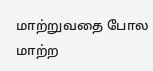மாற்றுவதை போல மாற்ற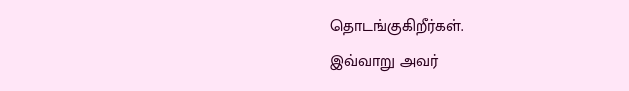தொடங்குகிறீர்கள்.
இவ்வாறு அவர்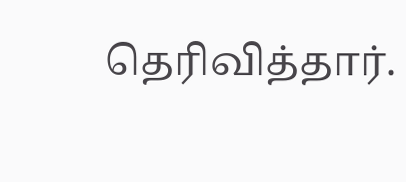தெரிவித்தார்.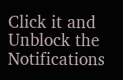Click it and Unblock the Notifications